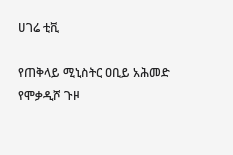ሀገሬ ቲቪ

የጠቅላይ ሚኒስትር ዐቢይ አሕመድ የሞቃዲሾ ጉዞ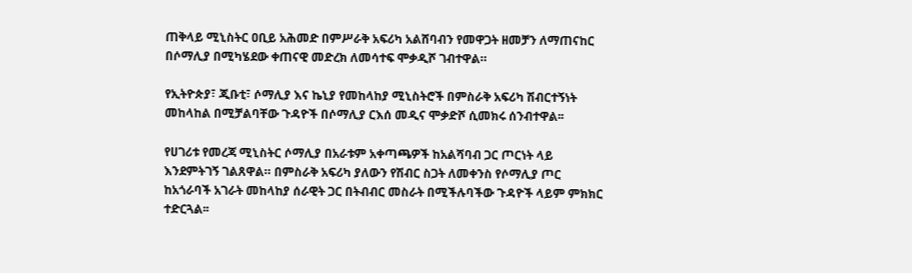ጠቅላይ ሚኒስትር ዐቢይ አሕመድ በምሥራቅ አፍሪካ አልሸባብን የመዋጋት ዘመቻን ለማጠናከር በሶማሊያ በሚካሄደው ቀጠናዊ መድረክ ለመሳተፍ ሞቃዲሾ ገብተዋል።

የኢትዮጵያ፣ ጂቡቲ፣ ሶማሊያ እና ኬኒያ የመከላከያ ሚኒስትሮች በምስራቅ አፍሪካ ሽብርተኝነት መከላከል በሚቻልባቸው ጉዳዮች በሶማሊያ ርእሰ መዲና ሞቃድሾ ሲመክሩ ሰንብተዋል፡፡

የሀገሪቱ የመረጃ ሚኒስትር ሶማሊያ በአራቱም አቀጣጫዎች ከአልሻባብ ጋር ጦርነት ላይ እንደምትገኝ ገልጸዋል። በምስራቅ አፍሪካ ያለውን የሽብር ስጋት ለመቀንስ የሶማሊያ ጦር ከአጎራባች አገራት መከላከያ ሰራዊት ጋር በትብብር መስራት በሚችሉባችው ጉዳዮች ላይም ምክክር ተድርጓል፡፡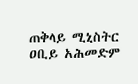ጠቅላይ ሚኒስትር ዐቢይ አሕመድም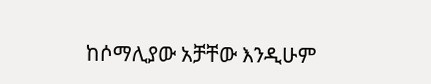ከሶማሊያው አቻቸው እንዲሁም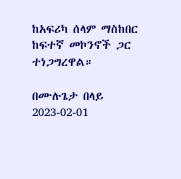ከአፍሪካ ሰላም ማስከበር ከፍተኛ መኮንኖች ጋር ተነጋግረዋል።

በሙሉጌታ በላይ
2023-02-01